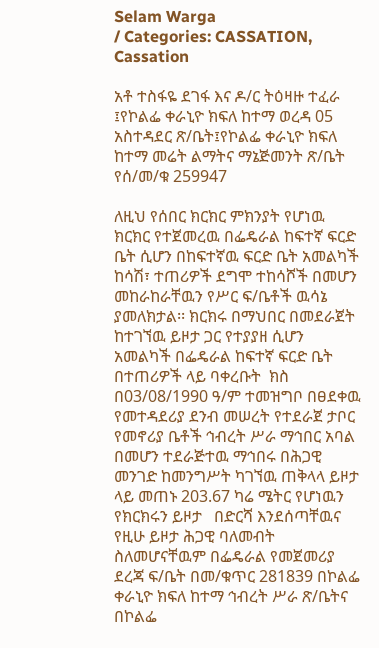Selam Warga
/ Categories: CASSATION, Cassation

አቶ ተስፋዬ ደገፋ እና ዶ/ር ትዕዛዙ ተፈራ ፤የኮልፌ ቀራኒዮ ክፍለ ከተማ ወረዳ 05 አስተዳደር ጽ/ቤት፤የኮልፌ ቀራኒዮ ክፍለ ከተማ መሬት ልማትና ማኔጅመንት ጽ/ቤት የሰ/መ/ቁ 259947

ለዚህ የሰበር ክርክር ምክንያት የሆነዉ ክርክር የተጀመረዉ በፌዴራል ከፍተኛ ፍርድ ቤት ሲሆን በከፍተኛዉ ፍርድ ቤት አመልካች ከሳሽ፣ ተጠሪዎች ደግሞ ተከሳሾች በመሆን መከራከራቸዉን የሥር ፍ/ቤቶች ዉሳኔ ያመለክታል፡፡ ክርክሩ በማህበር በመደራጀት ከተገኘዉ ይዞታ ጋር የተያያዘ ሲሆን አመልካች በፌዴራል ከፍተኛ ፍርድ ቤት በተጠሪዎች ላይ ባቀረቡት  ክስ በ03/08/1990 ዓ/ም ተመዝግቦ በፀደቀዉ የመተዳደሪያ ደንብ መሠረት የተደራጀ ታቦር የመኖሪያ ቤቶች ኅብረት ሥራ ማኅበር አባል በመሆን ተደራጅተዉ ማኅበሩ በሕጋዊ መንገድ ከመንግሥት ካገኘዉ ጠቅላላ ይዞታ ላይ መጠኑ 203.67 ካሬ ሜትር የሆነዉን የክርክሩን ይዞታ   በድርሻ እንደሰጣቸዉና የዚሁ ይዞታ ሕጋዊ ባለመብት ስለመሆናቸዉም በፌዴራል የመጀመሪያ ደረጃ ፍ/ቤት በመ/ቁጥር 281839 በኮልፌ ቀራኒዮ ክፍለ ከተማ ኅብረት ሥራ ጽ/ቤትና በኮልፌ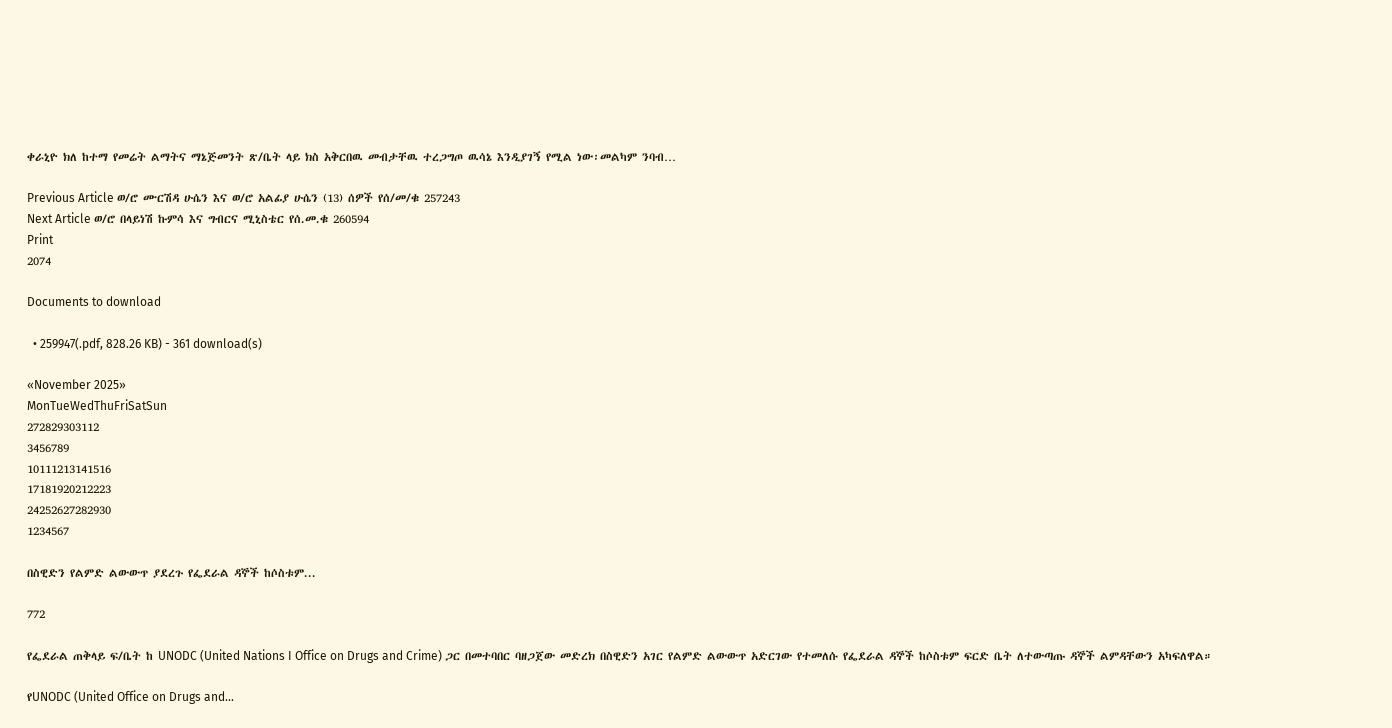ቀራኒዮ ክለ ከተማ የመሬት ልማትና ማኔጅመንት ጽ/ቤት ላይ ክስ አቅርበዉ መብታቸዉ ተረጋግጦ ዉሳኔ እንዲያገኝ የሚል ነው፡መልካም ንባብ…

Previous Article ወ/ሮ ሙርሽዳ ሁሴን እና ወ/ሮ አልፊያ ሁሴን (13) ሰዎች የሰ/መ/ቁ 257243
Next Article ወ/ሮ በላይነሽ ኩምሳ እና ግብርና ሚኒስቴር የሰ.መ.ቁ 260594
Print
2074

Documents to download

  • 259947(.pdf, 828.26 KB) - 361 download(s)

«November 2025»
MonTueWedThuFriSatSun
272829303112
3456789
10111213141516
17181920212223
24252627282930
1234567

በስዊድን የልምድ ልውውጥ ያደረጉ የፌደራል ዳኞች ከሶስቱም...

772

የፌደራል ጠቅላይ ፍ/ቤት ከ UNODC (United Nations I Office on Drugs and Crime) ጋር በመተባበር ባዘጋጀው መድረክ በስዊድን አገር የልምድ ልውውጥ አድርገው የተመለሱ የፌደራል ዳኞች ከሶስቱም ፍርድ ቤት ለተውጣጡ ዳኞች ልምዳቸውን አካፍለዋል።

የUNODC (United Office on Drugs and...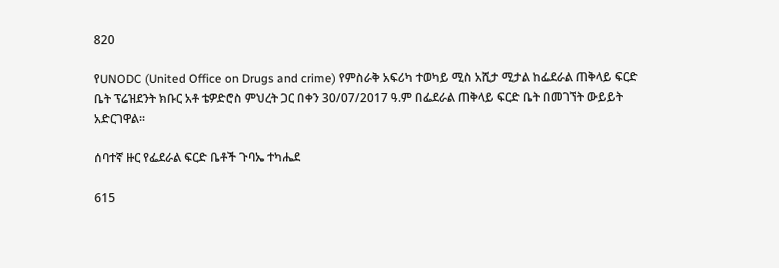820

የUNODC (United Office on Drugs and crime) የምስራቅ አፍሪካ ተወካይ ሚስ አሺታ ሚታል ከፌደራል ጠቅላይ ፍርድ ቤት ፕሬዝደንት ክቡር አቶ ቴዎድሮስ ምህረት ጋር በቀን 30/07/2017 ዓ.ም በፌደራል ጠቅላይ ፍርድ ቤት በመገኘት ውይይት አድርገዋል፡፡

ሰባተኛ ዙር የፌደራል ፍርድ ቤቶች ጉባኤ ተካሔደ

615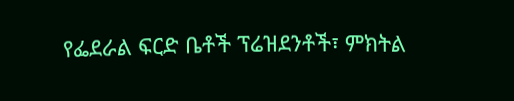የፌደራል ፍርድ ቤቶች ፕሬዝደንቶች፣ ምክትል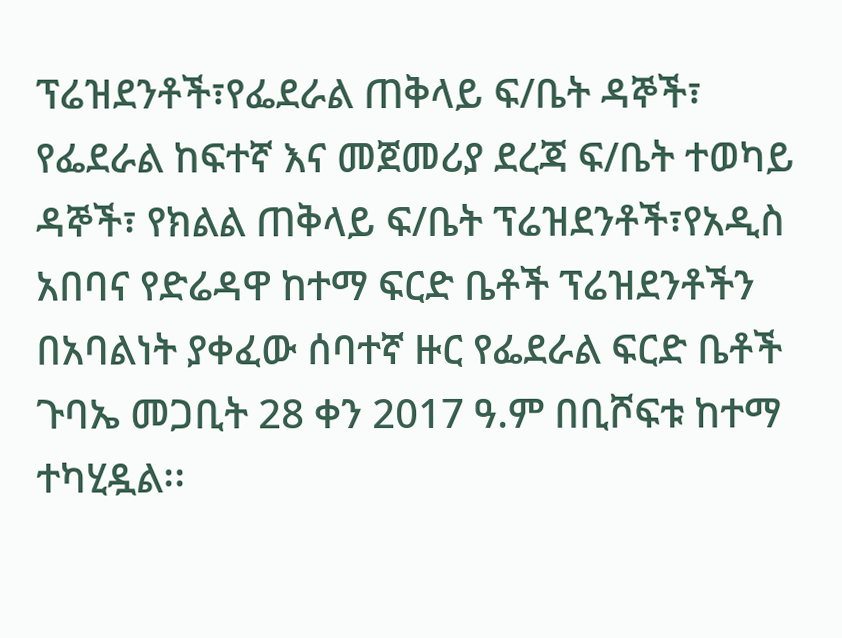ፕሬዝደንቶች፣የፌደራል ጠቅላይ ፍ/ቤት ዳኞች፣ የፌደራል ከፍተኛ እና መጀመሪያ ደረጃ ፍ/ቤት ተወካይ ዳኞች፣ የክልል ጠቅላይ ፍ/ቤት ፕሬዝደንቶች፣የአዲስ አበባና የድሬዳዋ ከተማ ፍርድ ቤቶች ፕሬዝደንቶችን በአባልነት ያቀፈው ሰባተኛ ዙር የፌደራል ፍርድ ቤቶች ጉባኤ መጋቢት 28 ቀን 2017 ዓ.ም በቢሾፍቱ ከተማ ተካሂዷል፡፡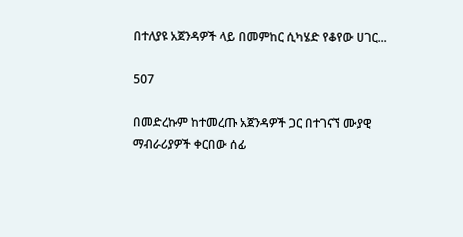በተለያዩ አጀንዳዎች ላይ በመምከር ሲካሄድ የቆየው ሀገር...

507

በመድረኩም ከተመረጡ አጀንዳዎች ጋር በተገናኘ ሙያዊ ማብራሪያዎች ቀርበው ሰፊ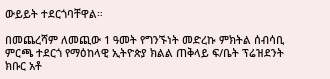ውይይት ተደርጎባቸዋል።

በመጨረሻም ለመጪው 1 ዓመት የግንኙነት መድረኩ ምክትል ሰብሳቢ ምርጫ ተደርጎ የማዕከላዊ ኢትዮጵያ ክልል ጠቅላይ ፍ/ቤት ፕሬዝደንት ክቡር አቶ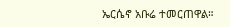ኤርሴኖ አቡሬ ተመርጠዋል።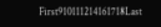First910111214161718Last